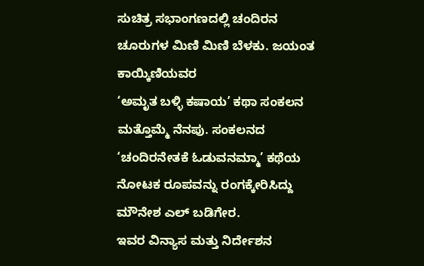ಸುಚಿತ್ರ ಸಭಾಂಗಣದಲ್ಲಿ ಚಂದಿರನ ಚೂರುಗಳ ಮಿಣಿ ಮಿಣಿ ಬೆಳಕು. ಜಯಂತ ಕಾಯ್ಕಿಣಿಯವರ
‘ಅಮೃತ ಬಳ್ಳಿ ಕಷಾಯ’ ಕಥಾ ಸಂಕಲನ ಮತ್ತೊಮ್ಮೆ ನೆನಪು. ಸಂಕಲನದ ‘ಚಂದಿರನೇತಕೆ ಓಡುವನಮ್ಮಾ’ ಕಥೆಯ ನೋಟಕ ರೂಪವನ್ನು ರಂಗಕ್ಕೇರಿಸಿದ್ದು ಮೌನೇಶ ಎಲ್ ಬಡಿಗೇರ.
ಇವರ ವಿನ್ಯಾಸ ಮತ್ತು ನಿರ್ದೇಶನ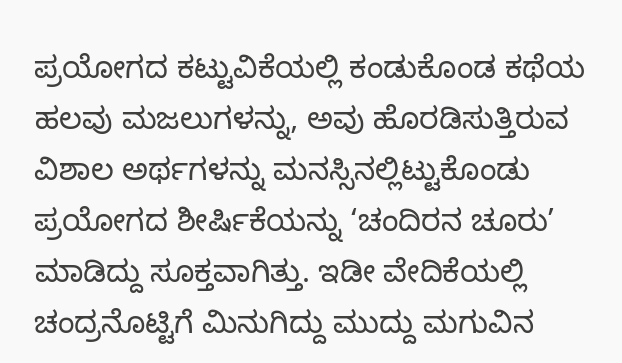ಪ್ರಯೋಗದ ಕಟ್ಟುವಿಕೆಯಲ್ಲಿ ಕಂಡುಕೊಂಡ ಕಥೆಯ ಹಲವು ಮಜಲುಗಳನ್ನು, ಅವು ಹೊರಡಿಸುತ್ತಿರುವ ವಿಶಾಲ ಅರ್ಥಗಳನ್ನು ಮನಸ್ಸಿನಲ್ಲಿಟ್ಟುಕೊಂಡು ಪ್ರಯೋಗದ ಶೀರ್ಷಿಕೆಯನ್ನು ‘ಚಂದಿರನ ಚೂರು’ ಮಾಡಿದ್ದು ಸೂಕ್ತವಾಗಿತ್ತು. ಇಡೀ ವೇದಿಕೆಯಲ್ಲಿ ಚಂದ್ರನೊಟ್ಟಿಗೆ ಮಿನುಗಿದ್ದು ಮುದ್ದು ಮಗುವಿನ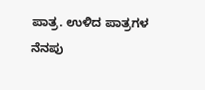ಪಾತ್ರ. ಉಳಿದ ಪಾತ್ರಗಳ ನೆನಪು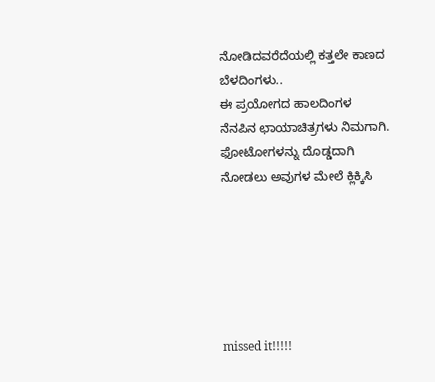ನೋಡಿದವರೆದೆಯಲ್ಲಿ ಕತ್ತಲೇ ಕಾಣದ ಬೆಳದಿಂಗಳು..
ಈ ಪ್ರಯೋಗದ ಹಾಲದಿಂಗಳ ನೆನಪಿನ ಛಾಯಾಚಿತ್ರಗಳು ನಿಮಗಾಗಿ.
ಫೋಟೋಗಳನ್ನು ದೊಡ್ಡದಾಗಿ ನೋಡಲು ಅವುಗಳ ಮೇಲೆ ಕ್ಲಿಕ್ಕಿಸಿ






missed it!!!!!